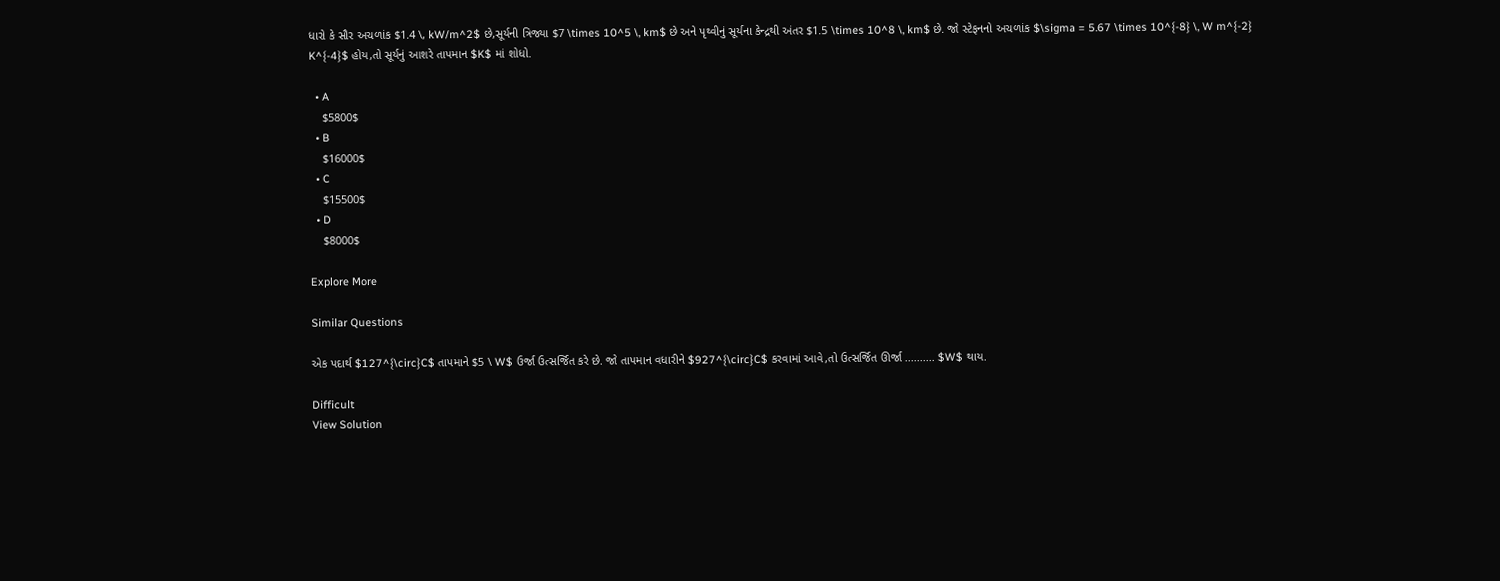ધારો કે સૌર અચળાંક $1.4 \, kW/m^2$ છે,સૂર્યની ત્રિજ્યા $7 \times 10^5 \, km$ છે અને પૃથ્વીનું સૂર્યના કેન્દ્રથી અંતર $1.5 \times 10^8 \, km$ છે. જો સ્ટેફનનો અચળાંક $\sigma = 5.67 \times 10^{-8} \, W m^{-2} K^{-4}$ હોય,તો સૂર્યનું આશરે તાપમાન $K$ માં શોધો.

  • A
    $5800$
  • B
    $16000$
  • C
    $15500$
  • D
    $8000$

Explore More

Similar Questions

એક પદાર્થ $127^{\circ}C$ તાપમાને $5 \ W$ ઉર્જા ઉત્સર્જિત કરે છે. જો તાપમાન વધારીને $927^{\circ}C$ કરવામાં આવે,તો ઉત્સર્જિત ઊર્જા .......... $W$ થાય.

Difficult
View Solution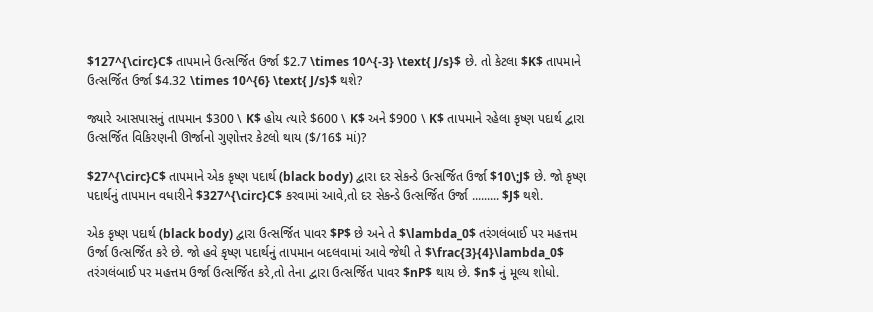$127^{\circ}C$ તાપમાને ઉત્સર્જિત ઉર્જા $2.7 \times 10^{-3} \text{ J/s}$ છે. તો કેટલા $K$ તાપમાને ઉત્સર્જિત ઉર્જા $4.32 \times 10^{6} \text{ J/s}$ થશે?

જ્યારે આસપાસનું તાપમાન $300 \ K$ હોય ત્યારે $600 \ K$ અને $900 \ K$ તાપમાને રહેલા કૃષ્ણ પદાર્થ દ્વારા ઉત્સર્જિત વિકિરણની ઊર્જાનો ગુણોત્તર કેટલો થાય ($/16$ માં)?

$27^{\circ}C$ તાપમાને એક કૃષ્ણ પદાર્થ (black body) દ્વારા દર સેકન્ડે ઉત્સર્જિત ઉર્જા $10\;J$ છે. જો કૃષ્ણ પદાર્થનું તાપમાન વધારીને $327^{\circ}C$ કરવામાં આવે,તો દર સેકન્ડે ઉત્સર્જિત ઉર્જા ......... $J$ થશે.

એક કૃષ્ણ પદાર્થ (black body) દ્વારા ઉત્સર્જિત પાવર $P$ છે અને તે $\lambda_0$ તરંગલંબાઈ પર મહત્તમ ઉર્જા ઉત્સર્જિત કરે છે. જો હવે કૃષ્ણ પદાર્થનું તાપમાન બદલવામાં આવે જેથી તે $\frac{3}{4}\lambda_0$ તરંગલંબાઈ પર મહત્તમ ઉર્જા ઉત્સર્જિત કરે,તો તેના દ્વારા ઉત્સર્જિત પાવર $nP$ થાય છે. $n$ નું મૂલ્ય શોધો.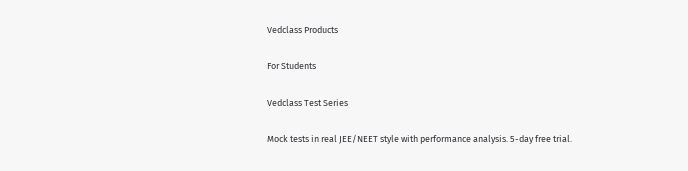Vedclass Products

For Students

Vedclass Test Series

Mock tests in real JEE/NEET style with performance analysis. 5-day free trial.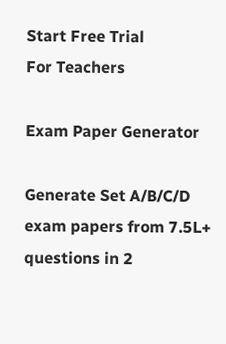Start Free Trial
For Teachers

Exam Paper Generator

Generate Set A/B/C/D exam papers from 7.5L+ questions in 2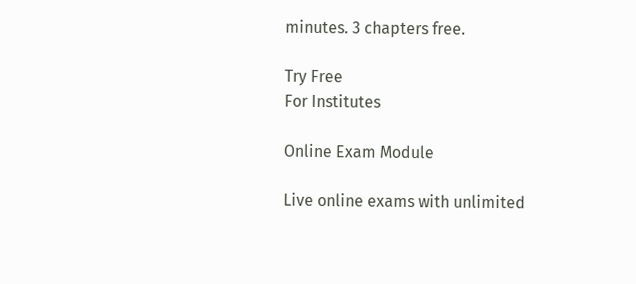minutes. 3 chapters free.

Try Free
For Institutes

Online Exam Module

Live online exams with unlimited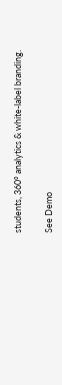students, 360° analytics & white-label branding.

See Demo